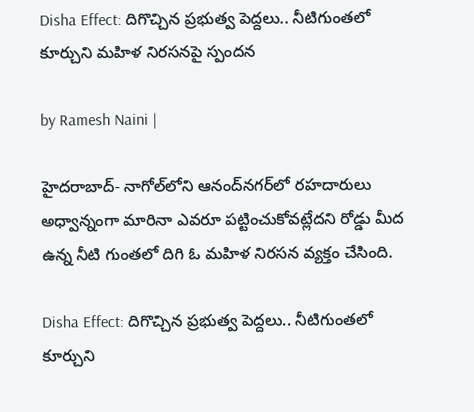Disha Effect: దిగొచ్చిన ప్రభుత్వ పెద్దలు.. నీటిగుంతలో కూర్చుని మహిళ నిరసనపై స్పందన

by Ramesh Naini |

హైదరాబాద్- నాగోల్‌లోని ఆనంద్‌నగర్‌లో రహదారులు అధ్వాన్నంగా మారినా ఎవరూ పట్టించుకోవట్లేదని రోడ్డు మీద ఉన్న నీటి గుంతలో దిగి ఓ మహిళ నిరసన వ్యక్తం చేసింది.

Disha Effect: దిగొచ్చిన ప్రభుత్వ పెద్దలు.. నీటిగుంతలో కూర్చుని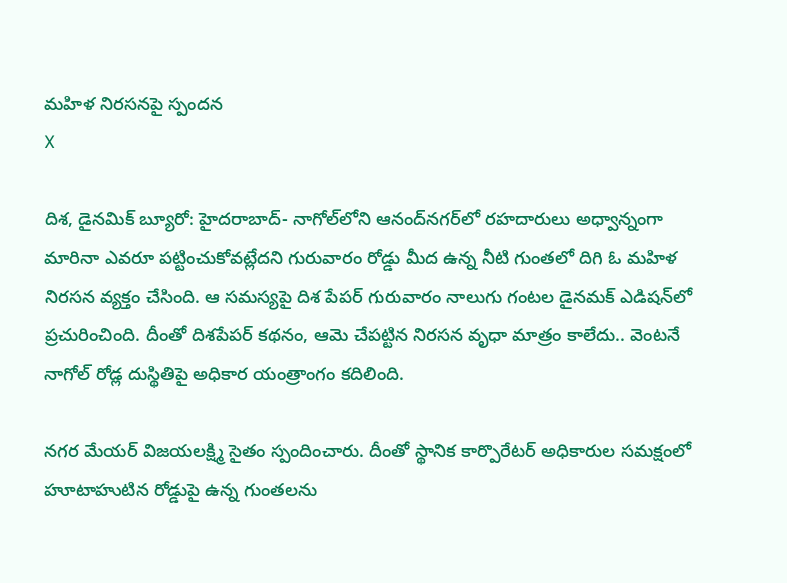మహిళ నిరసనపై స్పందన
X

దిశ, డైనమిక్ బ్యూరో: హైదరాబాద్- నాగోల్‌లోని ఆనంద్‌నగర్‌లో రహదారులు అధ్వాన్నంగా మారినా ఎవరూ పట్టించుకోవట్లేదని గురువారం రోడ్డు మీద ఉన్న నీటి గుంతలో దిగి ఓ మహిళ నిరసన వ్యక్తం చేసింది. ఆ సమస్యపై దిశ పేపర్ గురువారం నాలుగు గంటల డైనమక్ ఎడిషన్‌లో ప్రచురించింది. దీంతో దిశ‌పేపర్ కథనం, ఆమె చేపట్టిన నిరసన వృధా మాత్రం కాలేదు.. వెంటనే నాగోల్ రోడ్ల దుస్థితిపై అధికార యంత్రాంగం కదిలింది.

నగర మేయర్ విజయలక్ష్మి సైతం స్పందించారు. దీంతో స్థానిక కార్పొరేటర్ అధికారుల సమక్షంలో హూటాహుటిన రోడ్డుపై ఉన్న గుంతలను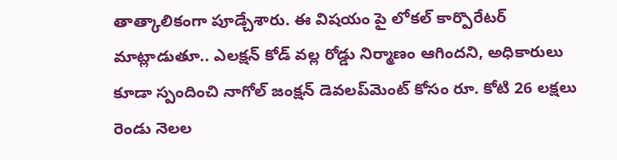తాత్కాలికంగా పూడ్చేశారు. ఈ విషయం పై లోకల్ కార్పొరేటర్ మాట్లాడుతూ.. ఎలక్షన్ కోడ్ వల్ల రోడ్డు నిర్మాణం ఆగిందని, అధికారులు కూడా స్పందించి నాగోల్ జంక్షన్ డెవలప్‌మెంట్ కోసం రూ. కోటి 26 లక్షలు రెండు నెలల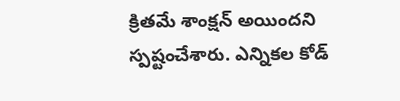క్రితమే శాంక్షన్ అయిందని స్పష్టంచేశారు. ఎన్నికల కోడ్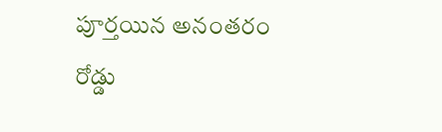పూర్తయిన అనంతరం రోడ్డు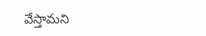వేస్తామని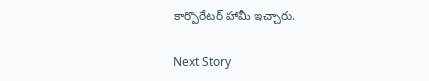కార్పొరేటర్ హామీ ఇచ్చారు.

Next Story